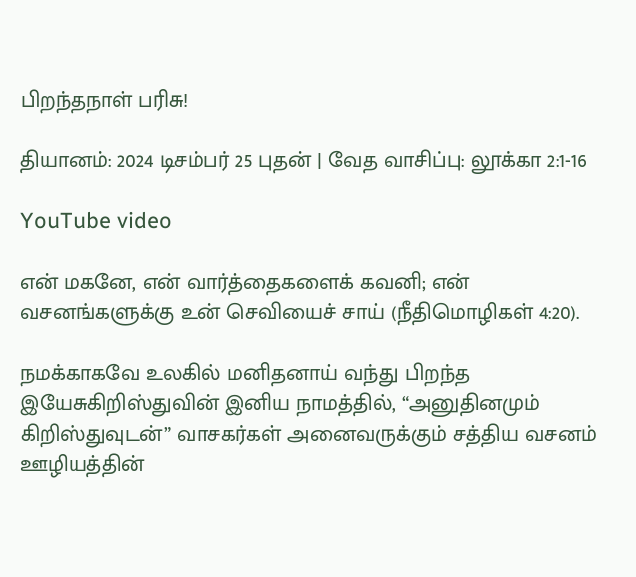பிறந்தநாள் பரிசு!

தியானம்: 2024 டிசம்பர் 25 புதன் | வேத வாசிப்பு: லூக்கா 2:1-16

YouTube video

என் மகனே, என் வார்த்தைகளைக் கவனி; என் வசனங்களுக்கு உன் செவியைச் சாய் (நீதிமொழிகள் 4:20).

நமக்காகவே உலகில் மனிதனாய் வந்து பிறந்த இயேசுகிறிஸ்துவின் இனிய நாமத்தில், “அனுதினமும் கிறிஸ்துவுடன்” வாசகர்கள் அனைவருக்கும் சத்திய வசனம் ஊழியத்தின்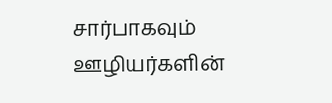சார்பாகவும் ஊழியர்களின்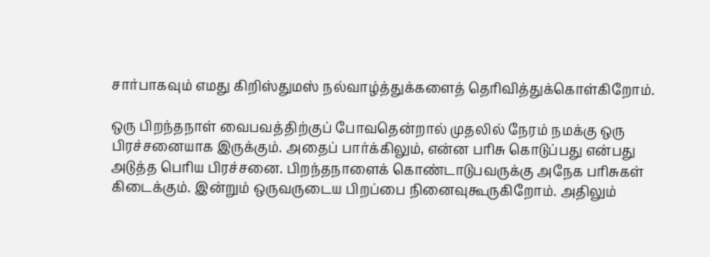சார்பாகவும் எமது கிறிஸ்துமஸ் நல்வாழ்த்துக்களைத் தெரிவித்துக்கொள்கிறோம்.

ஒரு பிறந்தநாள் வைபவத்திற்குப் போவதென்றால் முதலில் நேரம் நமக்கு ஒரு பிரச்சனையாக இருக்கும். அதைப் பார்க்கிலும், என்ன பரிசு கொடுப்பது என்பது அடுத்த பெரிய பிரச்சனை. பிறந்தநாளைக் கொண்டாடுபவருக்கு அநேக பரிசுகள் கிடைக்கும். இன்றும் ஒருவருடைய பிறப்பை நினைவுகூருகிறோம். அதிலும்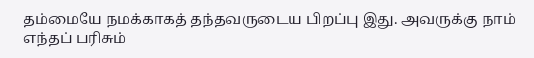தம்மையே நமக்காகத் தந்தவருடைய பிறப்பு இது. அவருக்கு நாம் எந்தப் பரிசும்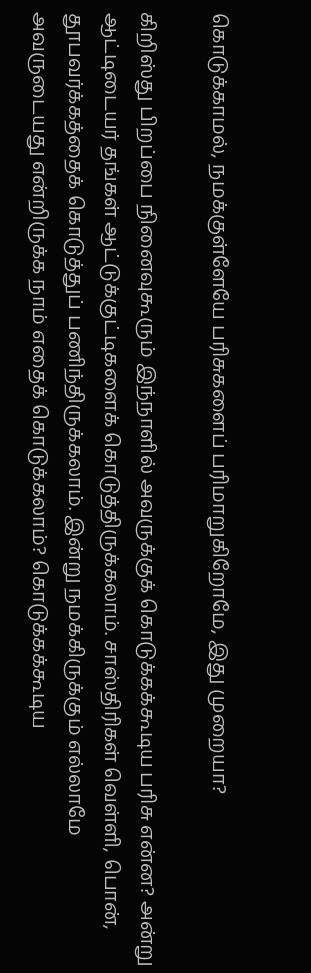கொடுக்காமல், நமக்குள்ளேயே பரிசுகளைப் பரிமாறுகிறோமே, இது முறையா?

கிறிஸ்து பிறப்பை நினைவுகூரும் இந்நாளில் அவருக்குக் கொடுக்கக்கூடிய பரிசு என்ன? அன்று ஆட்டிடையர் தங்கள் ஆட்டுக்குட்டிகளைக் கொடுத்திருக்கலாம். சாஸ்திரிகள் வெள்ளி, பொன், தூபவர்க்கத்தைக் கொடுத்துப் பணிந்திருக்கலாம். இன்று நமக்கிருக்கும் எல்லாமே அவருடையது என்றிருக்க நாம் எதைக் கொடுக்கலாம்? கொடுக்கக்கூடிய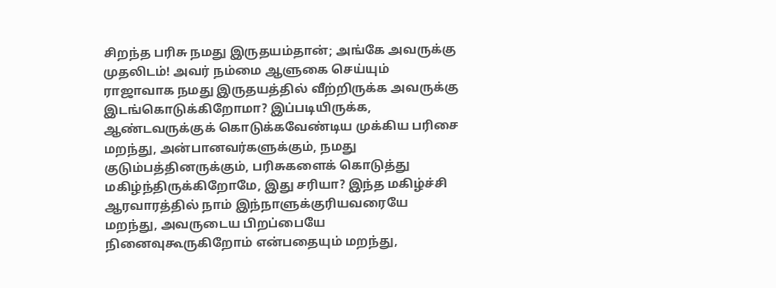சிறந்த பரிசு நமது இருதயம்தான்; அங்கே அவருக்கு முதலிடம்! அவர் நம்மை ஆளுகை செய்யும் ராஜாவாக நமது இருதயத்தில் வீற்றிருக்க அவருக்கு இடங்கொடுக்கிறோமா? இப்படியிருக்க, ஆண்டவருக்குக் கொடுக்கவேண்டிய முக்கிய பரிசை மறந்து, அன்பானவர்களுக்கும், நமது குடும்பத்தினருக்கும், பரிசுகளைக் கொடுத்து மகிழ்ந்திருக்கிறோமே, இது சரியா? இந்த மகிழ்ச்சி ஆரவாரத்தில் நாம் இந்நாளுக்குரியவரையே மறந்து, அவருடைய பிறப்பையே நினைவுகூருகிறோம் என்பதையும் மறந்து,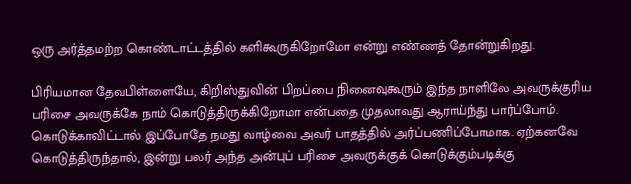ஒரு அர்த்தமற்ற கொண்டாட்டத்தில் களிகூருகிறோமோ என்று எண்ணத் தோன்றுகிறது.

பிரியமான தேவபிள்ளையே, கிறிஸ்துவின் பிறப்பை நினைவுகூரும் இந்த நாளிலே அவருக்குரிய பரிசை அவருக்கே நாம் கொடுத்திருக்கிறோமா என்பதை முதலாவது ஆராய்ந்து பார்ப்போம். கொடுக்காவிட்டால் இப்போதே நமது வாழ்வை அவர் பாதத்தில் அர்ப்பணிப்போமாக. ஏற்கனவே கொடுத்திருந்தால், இன்று பலர் அந்த அன்புப் பரிசை அவருக்குக் கொடுக்கும்படிக்கு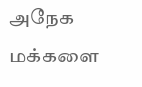அநேக மக்களை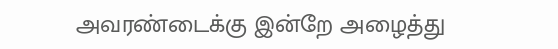அவரண்டைக்கு இன்றே அழைத்து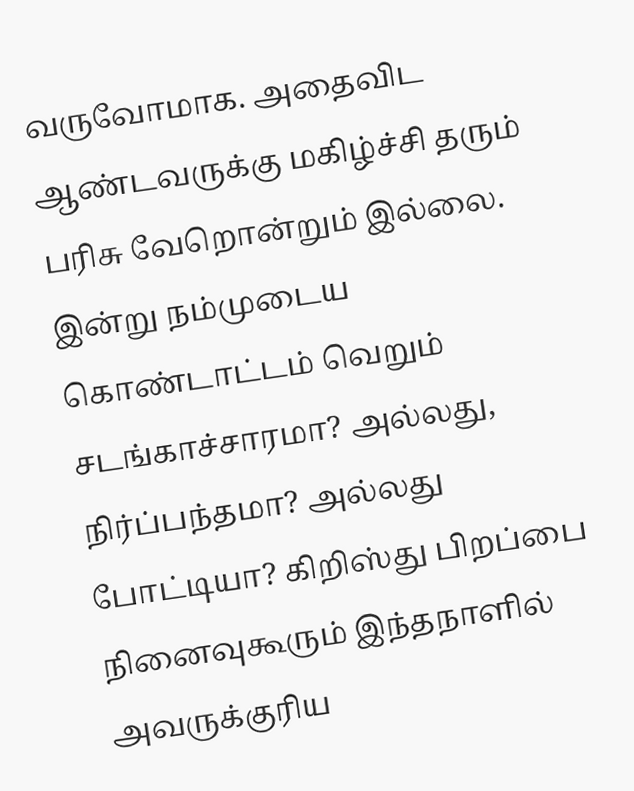வருவோமாக. அதைவிட ஆண்டவருக்கு மகிழ்ச்சி தரும் பரிசு வேறொன்றும் இல்லை. இன்று நம்முடைய கொண்டாட்டம் வெறும் சடங்காச்சாரமா? அல்லது, நிர்ப்பந்தமா? அல்லது போட்டியா? கிறிஸ்து பிறப்பை நினைவுகூரும் இந்தநாளில் அவருக்குரிய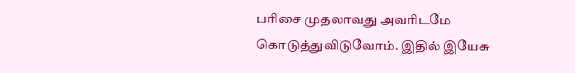பரிசை முதலாவது அவரிடமே கொடுத்துவிடுவோம். இதில் இயேசு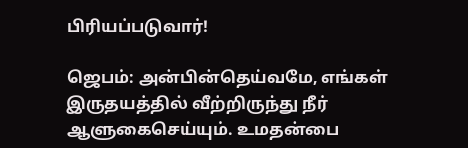பிரியப்படுவார்!

ஜெபம்: அன்பின்தெய்வமே, எங்கள் இருதயத்தில் வீற்றிருந்து நீர் ஆளுகைசெய்யும். உமதன்பை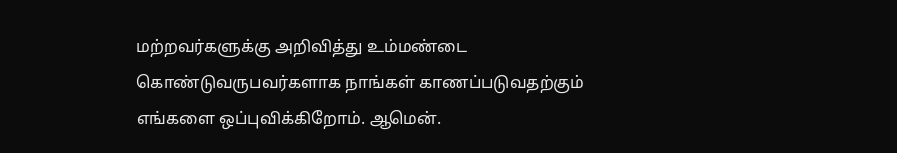மற்றவர்களுக்கு அறிவித்து உம்மண்டை கொண்டுவருபவர்களாக நாங்கள் காணப்படுவதற்கும் எங்களை ஒப்புவிக்கிறோம். ஆமென்.